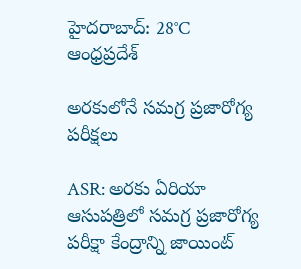హైదరాబాద్: 28°C
ఆంధ్రప్రదేశ్

అరకులోనే సమగ్ర ప్రజారోగ్య పరీక్షలు

ASR: అరకు ఏరియా ఆసుపత్రిలో సమగ్ర ప్రజారోగ్య పరీక్షా కేంద్రాన్ని జాయింట్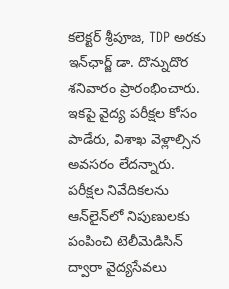కలెక్టర్ శ్రీపూజ, TDP అరకు ఇన్‌ఛార్జ్ డా. దొన్నుదొర శనివారం ప్రారంభించారు. ఇకపై వైద్య పరీక్షల కోసం పాడేరు, విశాఖ వెళ్లాల్సిన అవసరం లేదన్నారు. పరీక్షల నివేదికలను ఆన్‌లైన్‌లో నిపుణులకు పంపించి టెలీమెడిసిన్ ద్వారా వైద్యసేవలు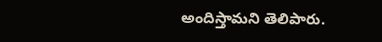అందిస్తామని తెలిపారు.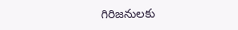గిరిజనులకు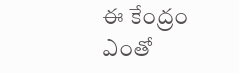ఈ కేంద్రం ఎంతో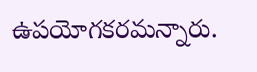ఉపయోగకరమన్నారు.